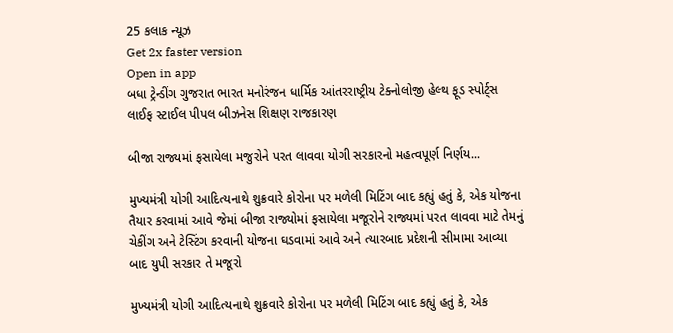25 કલાક ન્યૂઝ
Get 2x faster version
Open in app
બધા ટ્રેન્ડીંગ ગુજરાત ભારત મનોરંજન ધાર્મિક આંતરરાષ્ટ્રીય ટેક્નોલોજી હેલ્થ ફૂડ સ્પોર્ટ્સ લાઈફ સ્ટાઈલ પીપલ બીઝનેસ શિક્ષણ રાજકારણ

બીજા રાજ્યમાં ફસાયેલા મજુરોને પરત લાવવા યોગી સરકારનો મહત્વપૂર્ણ નિર્ણય...

મુખ્યમંત્રી યોગી આદિત્યનાથે શુક્રવારે કોરોના પર મળેલી મિટિંગ બાદ કહ્યું હતું કે, એક યોજના તૈયાર કરવામાં આવે જેમાં બીજા રાજ્યોમાં ફસાયેલા મજૂરોને રાજ્યમાં પરત લાવવા માટે તેમનું ચેકીંગ અને ટેસ્ટિંગ કરવાની યોજના ઘડવામાં આવે અને ત્યારબાદ પ્રદેશની સીમામા આવ્યા બાદ યુપી સરકાર તે મજૂરો

મુખ્યમંત્રી યોગી આદિત્યનાથે શુક્રવારે કોરોના પર મળેલી મિટિંગ બાદ કહ્યું હતું કે, એક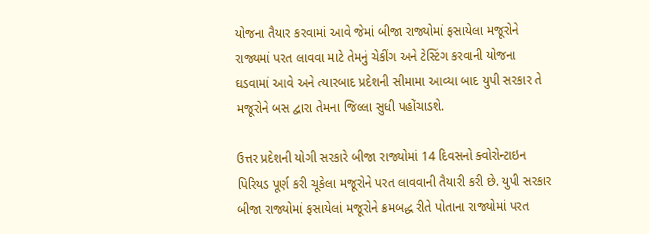યોજના તૈયાર કરવામાં આવે જેમાં બીજા રાજ્યોમાં ફસાયેલા મજૂરોને રાજ્યમાં પરત લાવવા માટે તેમનું ચેકીંગ અને ટેસ્ટિંગ કરવાની યોજના ઘડવામાં આવે અને ત્યારબાદ પ્રદેશની સીમામા આવ્યા બાદ યુપી સરકાર તે મજૂરોને બસ દ્વારા તેમના જિલ્લા સુધી પહોંચાડશે.

ઉત્તર પ્રદેશની યોગી સરકારે બીજા રાજ્યોમાં 14 દિવસનો ક્વોરોન્ટાઇન પિરિયડ પૂર્ણ કરી ચૂકેલા મજૂરોને પરત લાવવાની તૈયારી કરી છે. યુપી સરકાર બીજા રાજ્યોમાં ફસાયેલાં મજૂરોને ક્રમબદ્ધ રીતે પોતાના રાજ્યોમાં પરત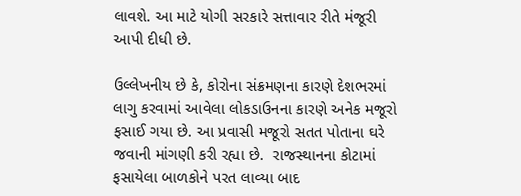લાવશે. આ માટે યોગી સરકારે સત્તાવાર રીતે મંજૂરી આપી દીધી છે.

ઉલ્લેખનીય છે કે, કોરોના સંક્રમણના કારણે દેશભરમાં લાગુ કરવામાં આવેલા લોકડાઉનના કારણે અનેક મજૂરો ફસાઈ ગયા છે. આ પ્રવાસી મજૂરો સતત પોતાના ઘરે જવાની માંગણી કરી રહ્યા છે.  રાજસ્થાનના કોટામાં ફસાયેલા બાળકોને પરત લાવ્યા બાદ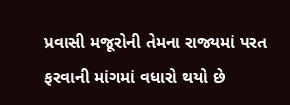પ્રવાસી મજૂરોની તેમના રાજ્યમાં પરત ફરવાની માંગમાં વધારો થયો છે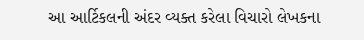આ આર્ટિકલની અંદર વ્યક્ત કરેલા વિચારો લેખકના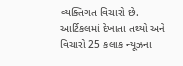વ્યક્તિગત વિચારો છે. આર્ટિકલમાં દેખાતા તથ્યો અને વિચારો 25 કલાક ન્યૂઝના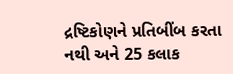દ્રષ્ટિકોણને પ્રતિબીંબ કરતા નથી અને 25 કલાક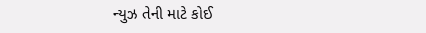ન્યુઝ તેની માટે કોઈ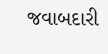જવાબદારી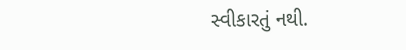સ્વીકારતું નથી.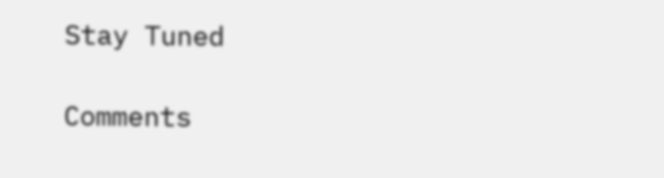Stay Tuned

Comments